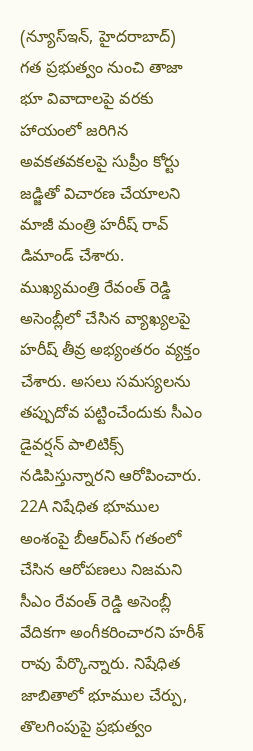(న్యూస్ఇన్, హైదరాబాద్)
గత ప్రభుత్వం నుంచి తాజా భూ వివాదాలపై వరకు హాయంలో జరిగిన అవకతవకలపై సుప్రీం కోర్టు జడ్జితో విచారణ చేయాలని మాజీ మంత్రి హరీష్ రావ్ డిమాండ్ చేశారు. ముఖ్యమంత్రి రేవంత్ రెడ్డి అసెంబ్లీలో చేసిన వ్యాఖ్యలపై హరీష్ తీవ్ర అభ్యంతరం వ్యక్తం చేశారు. అసలు సమస్యలను తప్పుదోవ పట్టించేందుకు సీఎం డైవర్షన్ పాలిటిక్స్ నడిపిస్తున్నారని ఆరోపించారు.
22A నిషేధిత భూముల అంశంపై బీఆర్ఎస్ గతంలో చేసిన ఆరోపణలు నిజమని సీఎం రేవంత్ రెడ్డి అసెంబ్లీ వేదికగా అంగీకరించారని హరీశ్ రావు పేర్కొన్నారు. నిషేధిత జాబితాలో భూముల చేర్పు, తొలగింపుపై ప్రభుత్వం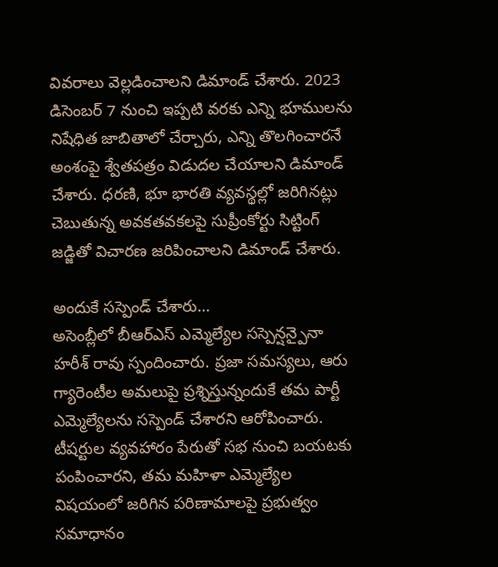వివరాలు వెల్లడించాలని డిమాండ్ చేశారు. 2023 డిసెంబర్ 7 నుంచి ఇప్పటి వరకు ఎన్ని భూములను నిషేధిత జాబితాలో చేర్చారు, ఎన్ని తొలగించారనే అంశంపై శ్వేతపత్రం విడుదల చేయాలని డిమాండ్ చేశారు. ధరణి, భూ భారతి వ్యవస్థల్లో జరిగినట్లు చెబుతున్న అవకతవకలపై సుప్రీంకోర్టు సిట్టింగ్ జడ్జితో విచారణ జరిపించాలని డిమాండ్ చేశారు.

అందుకే సస్పెండ్ చేశారు…
అసెంబ్లీలో బీఆర్ఎస్ ఎమ్మెల్యేల సస్పెన్షన్పైనా హరీశ్ రావు స్పందించారు. ప్రజా సమస్యలు, ఆరు గ్యారెంటీల అమలుపై ప్రశ్నిస్తున్నందుకే తమ పార్టీ ఎమ్మెల్యేలను సస్పెండ్ చేశారని ఆరోపించారు. టీషర్టుల వ్యవహారం పేరుతో సభ నుంచి బయటకు పంపించారని, తమ మహిళా ఎమ్మెల్యేల విషయంలో జరిగిన పరిణామాలపై ప్రభుత్వం సమాధానం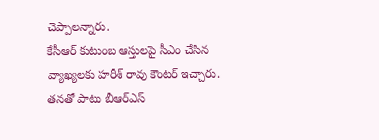చెప్పాలన్నారు.
కేసీఆర్ కుటుంబ ఆస్తులపై సీఎం చేసిన వ్యాఖ్యలకు హరీశ్ రావు కౌంటర్ ఇచ్చారు. తనతో పాటు బీఆర్ఎస్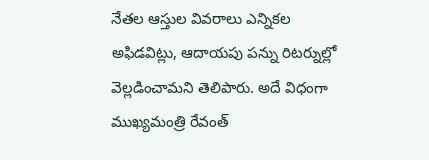నేతల ఆస్తుల వివరాలు ఎన్నికల అఫిడవిట్లు, ఆదాయపు పన్ను రిటర్నుల్లో వెల్లడించామని తెలిపారు. అదే విధంగా ముఖ్యమంత్రి రేవంత్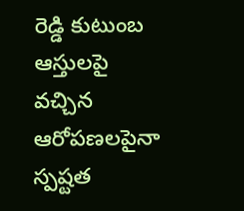రెడ్డి కుటుంబ ఆస్తులపై వచ్చిన ఆరోపణలపైనా స్పష్టత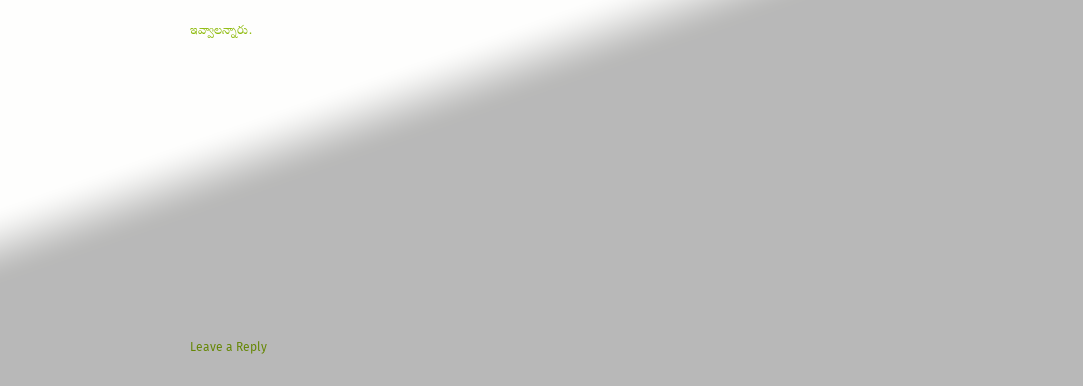ఇవ్వాలన్నారు.












Leave a Reply